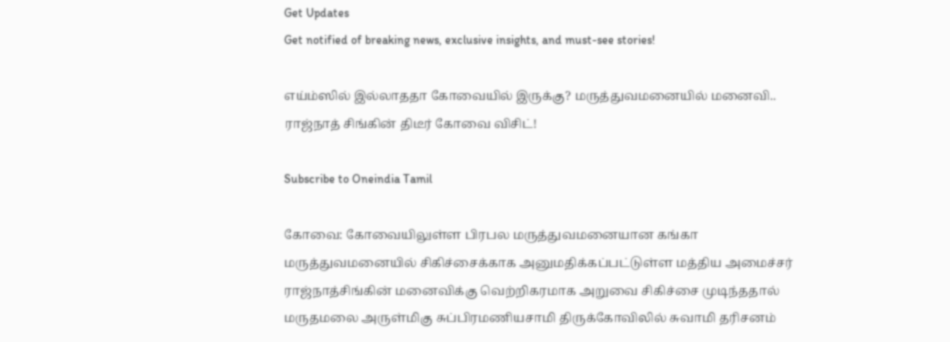Get Updates
Get notified of breaking news, exclusive insights, and must-see stories!

எய்ம்ஸில் இல்லாததா கோவையில் இருக்கு? மருத்துவமனையில் மனைவி.. ராஜ்நாத் சிங்கின் திடீர் கோவை விசிட்!

Subscribe to Oneindia Tamil

கோவை: கோவையிலுள்ள பிரபல மருத்துவமனையான கங்கா மருத்துவமனையில் சிகிச்சைக்காக அனுமதிக்கப்பட்டுள்ள மத்திய அமைச்சர் ராஜ்நாத்சிங்கின் மனைவிக்கு வெற்றிகரமாக அறுவை சிகிச்சை முடிந்ததால் மருதமலை அருள்மிகு சுப்பிரமணியசாமி திருக்கோவிலில் சுவாமி தரிசனம்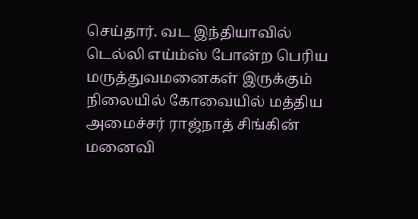செய்தார். வட இந்தியாவில் டெல்லி எய்ம்ஸ் போன்ற பெரிய மருத்துவமனைகள் இருக்கும் நிலையில் கோவையில் மத்திய அமைச்சர் ராஜ்நாத் சிங்கின் மனைவி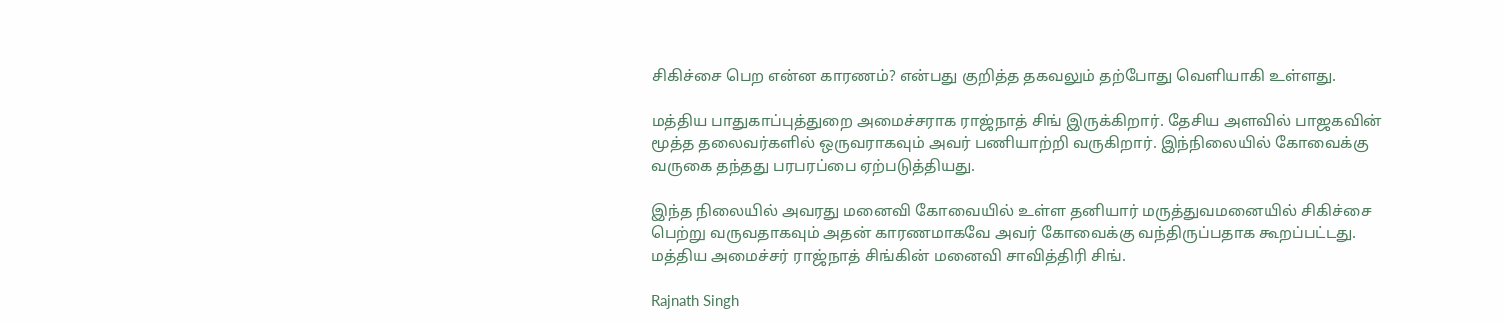சிகிச்சை பெற என்ன காரணம்? என்பது குறித்த தகவலும் தற்போது வெளியாகி உள்ளது.

மத்திய பாதுகாப்புத்துறை அமைச்சராக ராஜ்நாத் சிங் இருக்கிறார். தேசிய அளவில் பாஜகவின் மூத்த தலைவர்களில் ஒருவராகவும் அவர் பணியாற்றி வருகிறார். இந்நிலையில் கோவைக்கு வருகை தந்தது பரபரப்பை ஏற்படுத்தியது.

இந்த நிலையில் அவரது மனைவி கோவையில் உள்ள தனியார் மருத்துவமனையில் சிகிச்சை பெற்று வருவதாகவும் அதன் காரணமாகவே அவர் கோவைக்கு வந்திருப்பதாக கூறப்பட்டது. மத்திய அமைச்சர் ராஜ்நாத் சிங்கின் மனைவி சாவித்திரி சிங்.

Rajnath Singh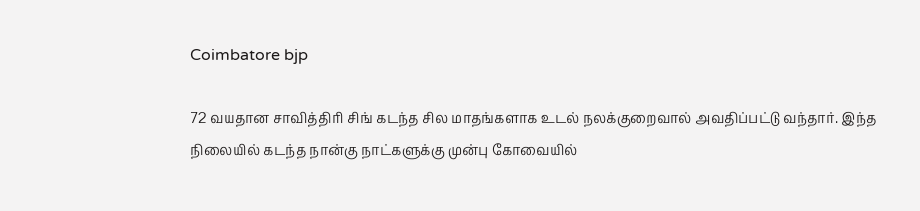Coimbatore bjp

72 வயதான சாவித்திரி சிங் கடந்த சில மாதங்களாக உடல் நலக்குறைவால் அவதிப்பட்டு வந்தார். இந்த நிலையில் கடந்த நான்கு நாட்களுக்கு முன்பு கோவையில்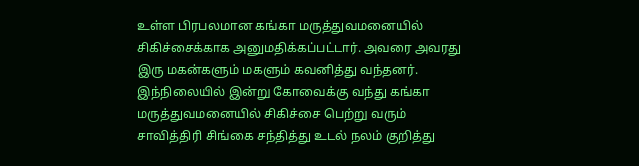உள்ள பிரபலமான கங்கா மருத்துவமனையில் சிகிச்சைக்காக அனுமதிக்கப்பட்டார். அவரை அவரது இரு மகன்களும் மகளும் கவனித்து வந்தனர். இந்நிலையில் இன்று கோவைக்கு வந்து கங்கா மருத்துவமனையில் சிகிச்சை பெற்று வரும் சாவித்திரி சிங்கை சந்தித்து உடல் நலம் குறித்து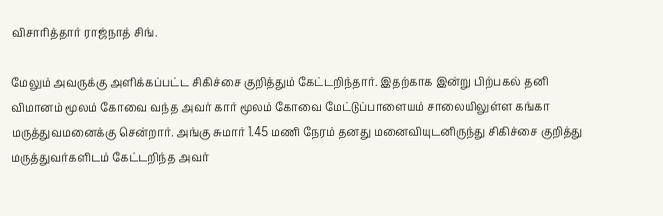விசாரித்தார் ராஜ்நாத் சிங்.

மேலும் அவருக்கு அளிக்கப்பட்ட சிகிச்சை குறித்தும் கேட்டறிந்தார். இதற்காக இன்று பிற்பகல் தனி விமானம் மூலம் கோவை வந்த அவர் கார் மூலம் கோவை மேட்டுப்பாளையம் சாலையிலுள்ள கங்கா மருத்துவமனைக்கு சென்றார். அங்கு சுமார் 1.45 மணி நேரம் தனது மனைவியுடனிருந்து சிகிச்சை குறித்து மருத்துவர்களிடம் கேட்டறிந்த அவர்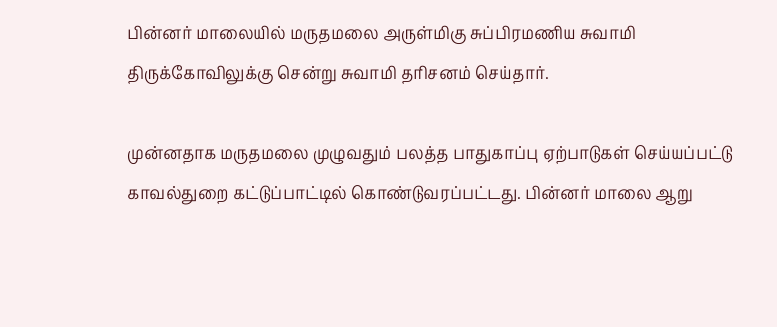பின்னர் மாலையில் மருதமலை அருள்மிகு சுப்பிரமணிய சுவாமி திருக்கோவிலுக்கு சென்று சுவாமி தரிசனம் செய்தார்.

முன்னதாக மருதமலை முழுவதும் பலத்த பாதுகாப்பு ஏற்பாடுகள் செய்யப்பட்டு காவல்துறை கட்டுப்பாட்டில் கொண்டுவரப்பட்டது. பின்னர் மாலை ஆறு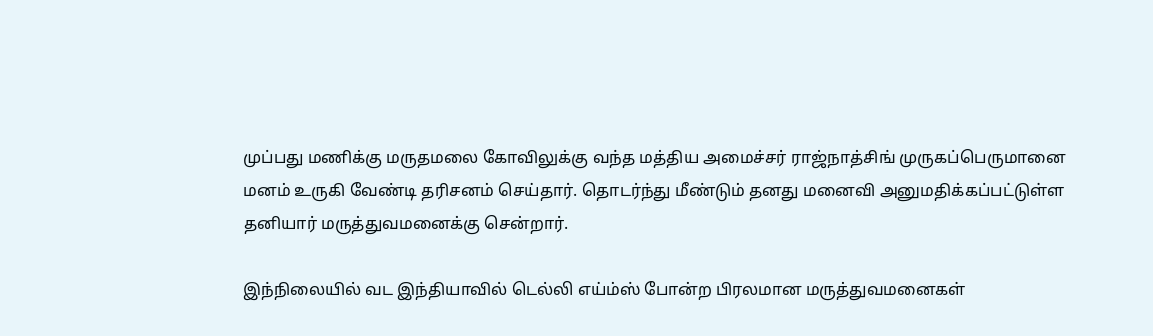முப்பது மணிக்கு மருதமலை கோவிலுக்கு வந்த மத்திய அமைச்சர் ராஜ்நாத்சிங் முருகப்பெருமானை மனம் உருகி வேண்டி தரிசனம் செய்தார். தொடர்ந்து மீண்டும் தனது மனைவி அனுமதிக்கப்பட்டுள்ள தனியார் மருத்துவமனைக்கு சென்றார்.

இந்நிலையில் வட இந்தியாவில் டெல்லி எய்ம்ஸ் போன்ற பிரலமான மருத்துவமனைகள்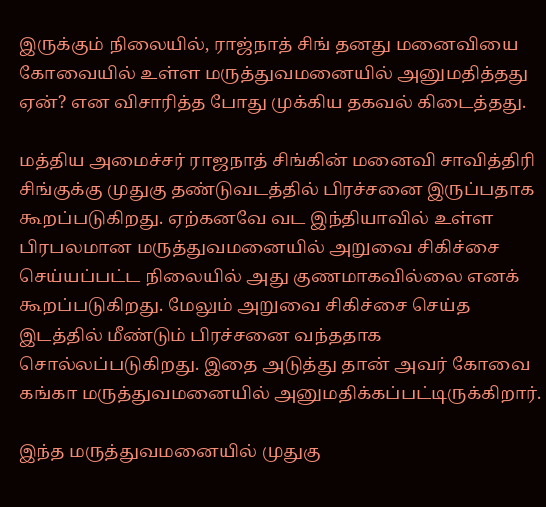இருக்கும் நிலையில், ராஜ்நாத் சிங் தனது மனைவியை கோவையில் உள்ள மருத்துவமனையில் அனுமதித்தது ஏன்? என விசாரித்த போது முக்கிய தகவல் கிடைத்தது.

மத்திய அமைச்சர் ராஜநாத் சிங்கின் மனைவி சாவித்திரி சிங்குக்கு முதுகு தண்டுவடத்தில் பிரச்சனை இருப்பதாக கூறப்படுகிறது. ஏற்கனவே வட இந்தியாவில் உள்ள பிரபலமான மருத்துவமனையில் அறுவை சிகிச்சை செய்யப்பட்ட நிலையில் அது குணமாகவில்லை எனக் கூறப்படுகிறது. மேலும் அறுவை சிகிச்சை செய்த இடத்தில் மீண்டும் பிரச்சனை வந்ததாக சொல்லப்படுகிறது. இதை அடுத்து தான் அவர் கோவை கங்கா மருத்துவமனையில் அனுமதிக்கப்பட்டிருக்கிறார்.

இந்த மருத்துவமனையில் முதுகு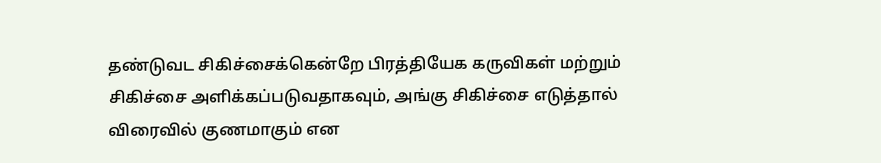தண்டுவட சிகிச்சைக்கென்றே பிரத்தியேக கருவிகள் மற்றும் சிகிச்சை அளிக்கப்படுவதாகவும், அங்கு சிகிச்சை எடுத்தால் விரைவில் குணமாகும் என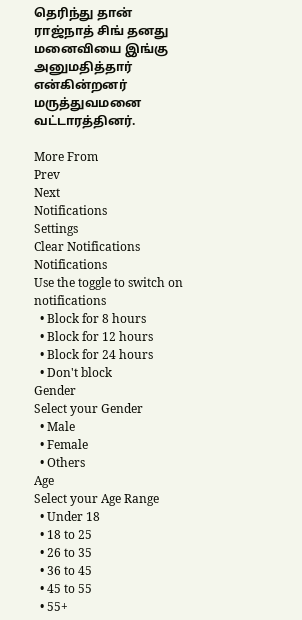தெரிந்து தான் ராஜ்நாத் சிங் தனது மனைவியை இங்கு அனுமதித்தார் என்கின்றனர் மருத்துவமனை வட்டாரத்தினர்.

More From
Prev
Next
Notifications
Settings
Clear Notifications
Notifications
Use the toggle to switch on notifications
  • Block for 8 hours
  • Block for 12 hours
  • Block for 24 hours
  • Don't block
Gender
Select your Gender
  • Male
  • Female
  • Others
Age
Select your Age Range
  • Under 18
  • 18 to 25
  • 26 to 35
  • 36 to 45
  • 45 to 55
  • 55+